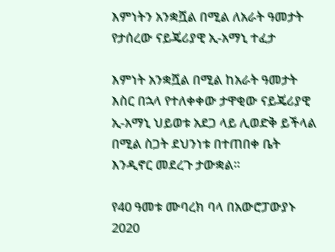እምነትን አንቋሿል በሚል ለአራት ዓመታት የታሰረው ናይጄሪያዊ ኢ-አማኒ ተፈታ

እምነት አንቋሿል በሚል ከአራት ዓመታት እስር በኋላ የተለቀቀው ታዋቂው ናይጄሪያዊ ኢ-አማኒ ህይወቱ አደጋ ላይ ሊወድቅ ይችላል በሚል ስጋት ደህንነቱ በተጠበቀ ቤት እንዲኖር መደረጉ ታውቋል።

የ40 ዓመቱ ሙባረክ ባላ በአውሮፓውያኑ 2020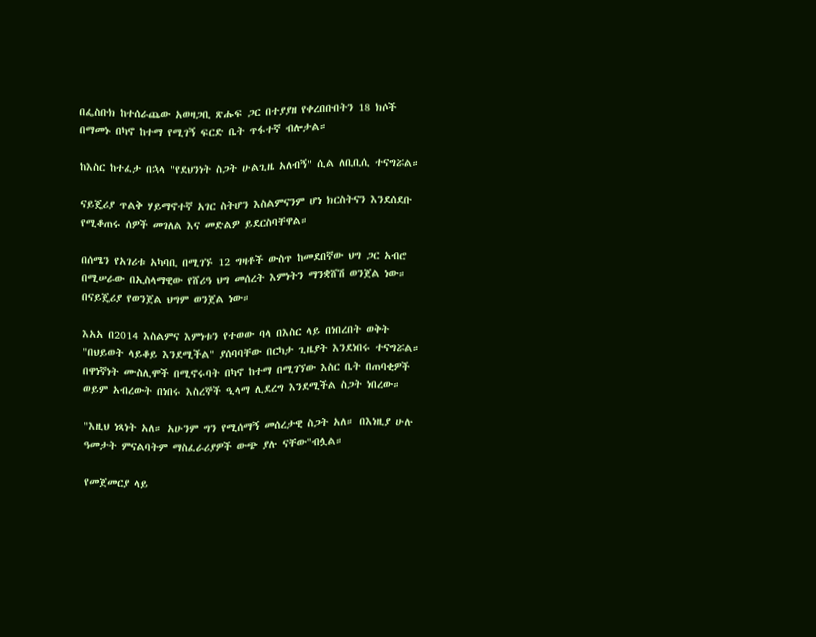በፌስቡክ ከተሰራጨው አወዛጋቢ ጽሑፍ ጋር በተያያዘ የቀረበቡበትን 18 ክሶች በማመኑ በካኖ ከተማ የሚገኝ ፍርድ ቤት ጥፋተኛ ብሎታል።

ከእስር ከተፈታ በኋላ "የደህንነት ስጋት ሁልጊዜ አለብኝ" ሲል ለቢቢሲ ተናግሯል።

ናይጄሪያ ጥልቅ ሃይማኖተኛ አገር ስትሆን እስልምናንም ሆነ ክርስትናን እንደሰደቡ የሚቆጠሩ ሰዎች መገለል እና መድልዎ ይደርስባቸዋል።

በሰሜን የአገሪቱ አካባቢ በሚገኙ 12 ግዛቶች ውስጥ ከመደበኛው ህግ ጋር አብሮ በሚሠራው በኢስላማዊው የሸሪዓ ህግ መሰረት እምነትን ማንቋሸሽ ወንጀል ነው። በናይጄሪያ የወንጀል ህግም ወንጀል ነው።

እአአ በ2014 እስልምና እምነቱን የተወው ባላ በእስር ላይ በነበረበት ወቅት "በህይወት ላይቆይ እንደሚችል" ያሰባባቸው በርካታ ጊዜያት እንደነበሩ ተናግሯል። በዋነኛነት ሙስሊሞች በሚኖሩባት በካኖ ከተማ በሚገኘው እስር ቤት በጠባቂዎች ወይም አብረውት በነበሩ እስረኞች ዒላማ ሊደረግ እንደሚችል ስጋት ነበረው።

"እዚህ ነጻነት አለ። አሁንም ግን የሚሰማኝ መሰረታዊ ስጋት አለ። በእነዚያ ሁሉ ዓመታት ምናልባትም ማስፈራሪያዎች ውጭ ያሉ ናቸው"ብሏል።

የመጀመርያ ላይ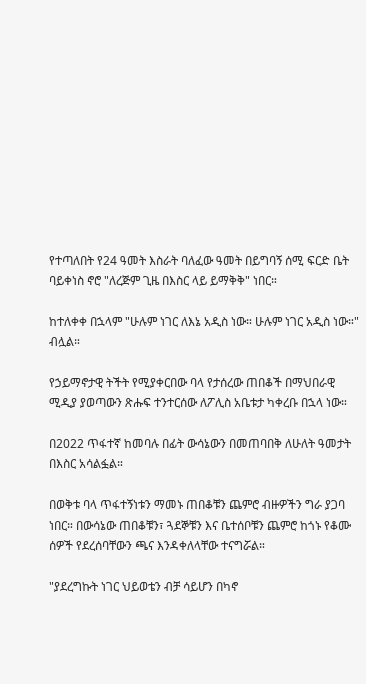የተጣለበት የ24 ዓመት እስራት ባለፈው ዓመት በይግባኝ ሰሚ ፍርድ ቤት ባይቀነስ ኖሮ "ለረጅም ጊዜ በእስር ላይ ይማቅቅ" ነበር።

ከተለቀቀ በኋላም "ሁሉም ነገር ለእኔ አዲስ ነው። ሁሉም ነገር አዲስ ነው።" ብሏል።

የኃይማኖታዊ ትችት የሚያቀርበው ባላ የታሰረው ጠበቆች በማህበራዊ ሚዲያ ያወጣውን ጽሑፍ ተንተርሰው ለፖሊስ አቤቱታ ካቀረቡ በኋላ ነው።

በ2022 ጥፋተኛ ከመባሉ በፊት ውሳኔውን በመጠባበቅ ለሁለት ዓመታት በእስር አሳልፏል።

በወቅቱ ባላ ጥፋተኝነቱን ማመኑ ጠበቆቹን ጨምሮ ብዙዎችን ግራ ያጋባ ነበር። በውሳኔው ጠበቆቹን፣ ጓደኞቹን እና ቤተሰቦቹን ጨምሮ ከጎኑ የቆሙ ሰዎች የደረሰባቸውን ጫና እንዳቀለላቸው ተናግሯል።

"ያደረግኩት ነገር ህይወቴን ብቻ ሳይሆን በካኖ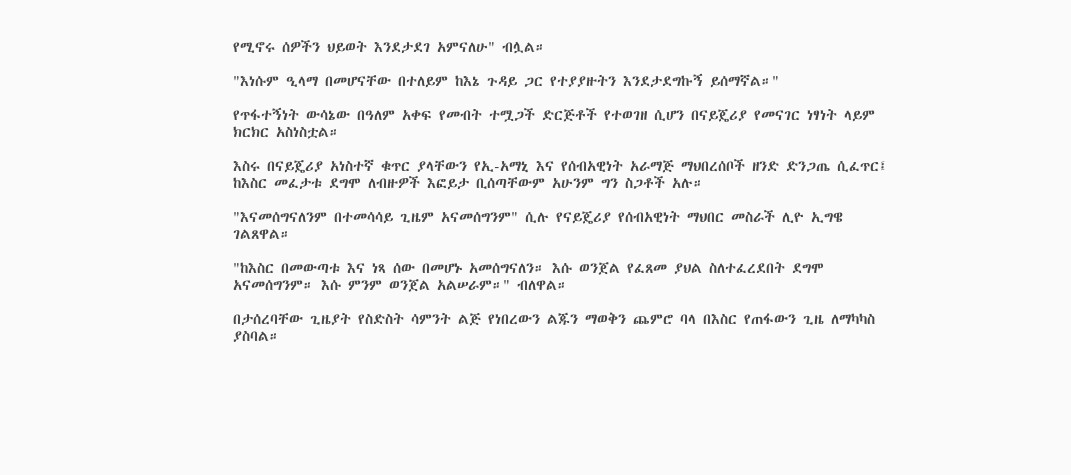የሚኖሩ ሰዎችን ህይወት እንደታደገ አምናለሁ" ብሏል።

"እነሱም ዒላማ በመሆናቸው በተለይም ከእኔ ጉዳይ ጋር የተያያዙትን እንደታደግኩኝ ይሰማኛል።"

የጥፋተኝነት ውሳኔው በዓለም አቀፍ የመብት ተሟጋች ድርጅቶች የተወገዘ ሲሆን በናይጄሪያ የመናገር ነፃነት ላይም ክርክር አስነስቷል።

እስሩ በናይጄሪያ አነስተኛ ቁጥር ያላቸውን የኢ-አማኒ እና የሰብአዊነት አራማጅ ማህበረሰቦች ዘንድ ድንጋጤ ሲፈጥር፤ ከእስር መፈታቱ ደግሞ ለብዙዎች እፎይታ ቢሰጣቸውም አሁንም ግን ስጋቶች አሉ።

"እናመሰግናለንም በተመሳሳይ ጊዜም አናመሰግንም" ሲሉ የናይጄሪያ የሰብአዊነት ማህበር መስራች ሊዮ ኢግዌ ገልጸዋል።

"ከእስር በመውጣቱ እና ነጻ ሰው በመሆኑ አመሰግናለን። እሱ ወንጀል የፈጸመ ያህል ስለተፈረደበት ደግሞ አናመሰግንም። እሱ ምንም ወንጀል አልሠራም።" ብለዋል።

በታሰረባቸው ጊዜያት የስድስት ሳምንት ልጅ የነበረውን ልጁን ማወቅን ጨምሮ ባላ በእስር የጠፋውን ጊዜ ለማካካስ ያስባል።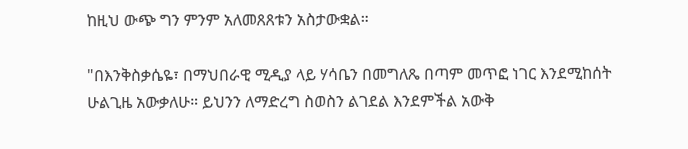ከዚህ ውጭ ግን ምንም አለመጸጸቱን አስታውቋል።

"በእንቅስቃሴዬ፣ በማህበራዊ ሚዲያ ላይ ሃሳቤን በመግለጼ በጣም መጥፎ ነገር እንደሚከሰት ሁልጊዜ አውቃለሁ። ይህንን ለማድረግ ስወስን ልገደል እንደምችል አውቅ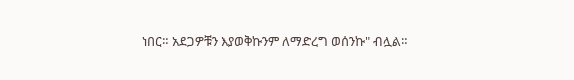ነበር። አደጋዎቹን እያወቅኩንም ለማድረግ ወሰንኩ" ብሏል።